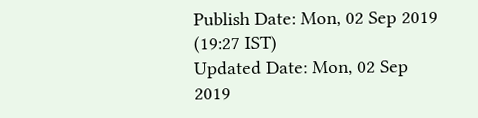Publish Date: Mon, 02 Sep 2019 (19:27 IST)
Updated Date: Mon, 02 Sep 2019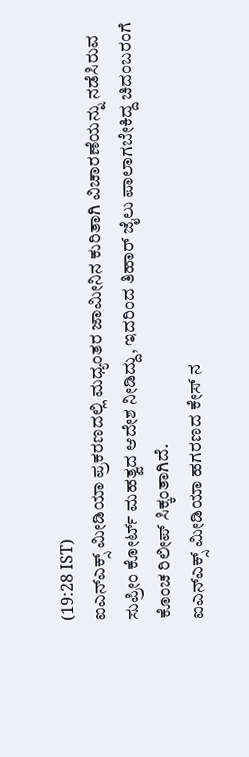(19:28 IST)
ಐಎನ್ಎಕ್ಸ್ ಮೀಡಿಯಾ ಪ್ರಕರಣದಲ್ಲಿ ಮಧ್ಯಂತರ ಜಾಮೀನಿನ ಕುರಿತಾಗಿ ವಿಚಾರಣೆಯನ್ನು ನಡೆಸಿರುವ ಸುಪ್ರೀಂ ಕೋರ್ಟ್ ಮಹತ್ವದ ಆದೇಶ ನೀಡಿದ್ದು, ಇದರಿಂದ ತಿಹಾರ್ ಜೈಲು ಪಾಲಾಗಬೇಕಿದ್ದ ಚಿದಂಬರಂಗೆ ಕೊಂಚ ರಿಲೀಪ್ ಸಿಕ್ಕಂತಾಗಿದೆ.
ಐಎನ್ಎಕ್ಸ್ ಮೀಡಿಯಾ ಹಗರಣದ ಕೇಸ್ ನ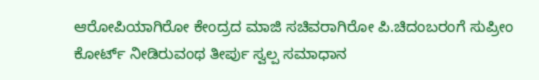ಆರೋಪಿಯಾಗಿರೋ ಕೇಂದ್ರದ ಮಾಜಿ ಸಚಿವರಾಗಿರೋ ಪಿ.ಚಿದಂಬರಂಗೆ ಸುಪ್ರೀಂ ಕೋರ್ಟ್ ನೀಡಿರುವಂಥ ತೀರ್ಪು ಸ್ವಲ್ಪ ಸಮಾಧಾನ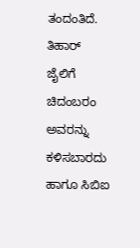ತಂದಂತಿದೆ.
ತಿಹಾರ್ ಜೈಲಿಗೆ ಚಿದಂಬರಂ ಅವರನ್ನು ಕಳಿಸಬಾರದು ಹಾಗೂ ಸಿಬಿಐ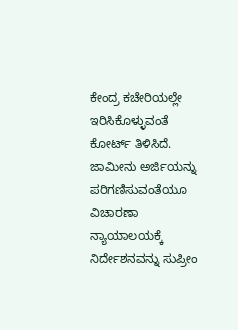ಕೇಂದ್ರ ಕಚೇರಿಯಲ್ಲೇ ಇರಿಸಿಕೊಳ್ಳುವಂತೆ ಕೋರ್ಟ್ ತಿಳಿಸಿದೆ. ಜಾಮೀನು ಅರ್ಜಿಯನ್ನು ಪರಿಗಣಿಸುವಂತೆಯೂ ವಿಚಾರಣಾ ನ್ಯಾಯಾಲಯಕ್ಕೆ ನಿರ್ದೇಶನವನ್ನು ಸುಪ್ರೀಂ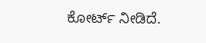ಕೋರ್ಟ್ ನೀಡಿದೆ.